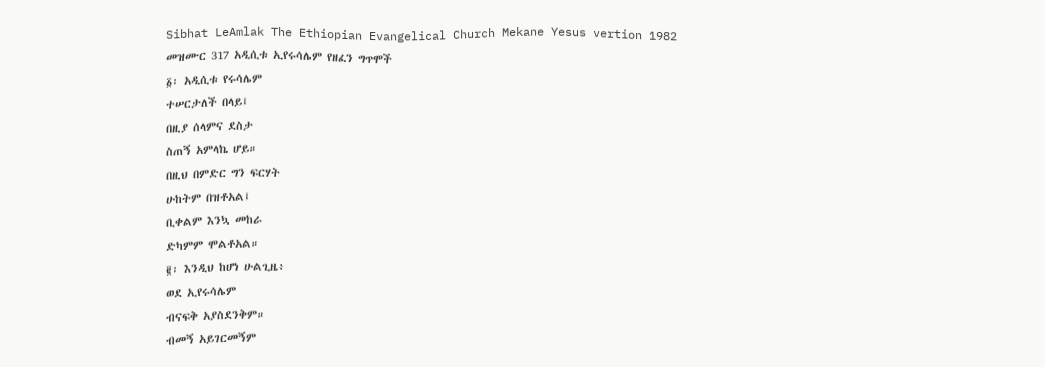Sibhat LeAmlak The Ethiopian Evangelical Church Mekane Yesus vertion 1982
መዝሙር 317 አዲሲቱ ኢየሩሳሌም የዘፈን ግጥሞች
፩፡ አዲሲቱ የሩሳሌም
ተሠርታለች በላይ፤
በዚያ ሰላምና ደስታ
ስጠኝ አምላኬ ሆይ።
በዚህ በምድር ግን ፍርሃት
ሁከትም በዝቶአል፤
ቢቀልም እንኳ መከራ
ድካምም ሞልቶአል።
፪፡ እንዲህ ከሆነ ሁልጊዜ፥
ወደ ኢየሩሳሌም
ብናፍቅ አያስደንቅም።
ብመኝ አይገርመኝም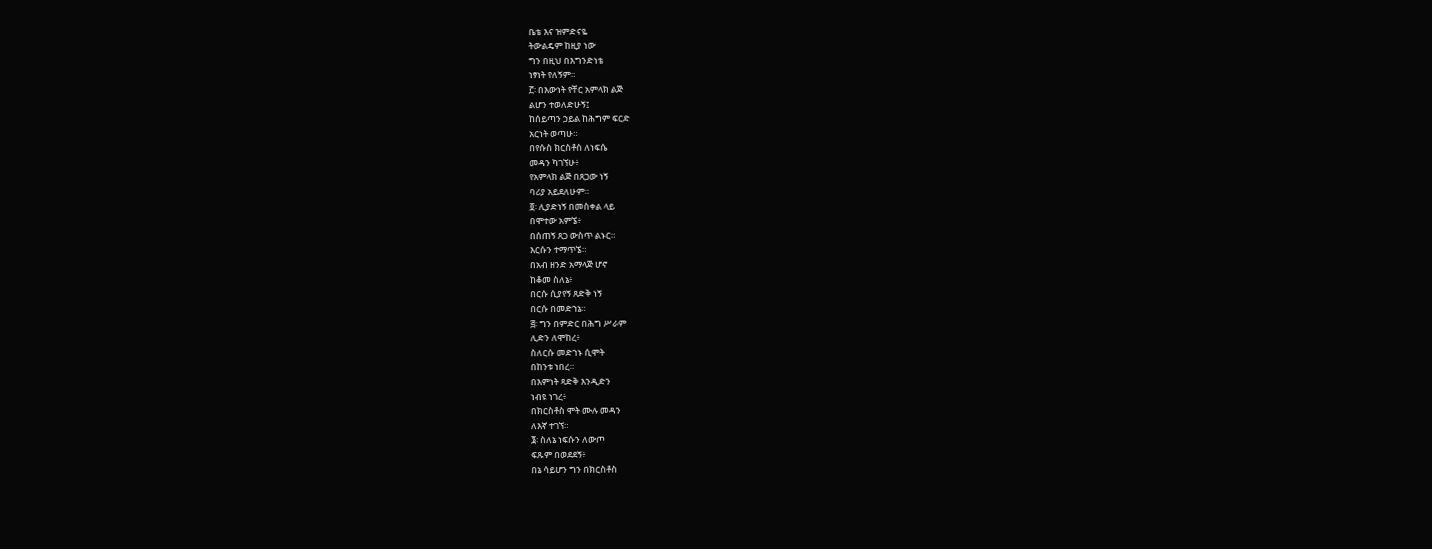ቤቴ እና ዝምድናዬ
ትውልዴም ከዚያ ነው
ግን በዚህ በእግንድነቴ
ነፃነት የለኝም።
፫፡ በእውነት የቸር አምላክ ልጅ
ልሆን ተወለድሁኝ፤
ከሰይጣን ኃይል ከሕግም ፍርድ
አርነት ወጣሁ።
በየሱስ ክርስቶስ ለነፍሴ
መዳን ካገኘሁ፥
የአምላክ ልጅ በጸጋው ነኝ
ባሪያ አይደለሁም።
፬፡ ሊያድነኝ በመስቀል ላይ
በሞተው አምኜ፥
በሰጠኝ ጸጋ ውስጥ ልኑር።
እርሱን ተማጥኜ።
በአብ ዘንድ አማላጅ ሆኖ
ከቆመ ስለኔ፥
በርሱ ሲያየኝ ጸድቅ ነኝ
በርሱ በመድኀኔ።
፭፡ ግን በምድር በሕግ ሥራም
ሊድን ለሞከረ፥
ስለርሱ መድኀኑ ሲሞት
በከንቱ ነበረ።
በእምነት ጻድቅ እንዲድን
ነብዩ ነገረ፥
በክርስቶስ ሞት ሙሉ መዳን
ለእኛ ተገኘ።
፮፡ ስለኔ ነፍሱን ለውጦ
ፍጹም በወደደኝ፥
በኔ ሳይሆን ግን በክርስቶስ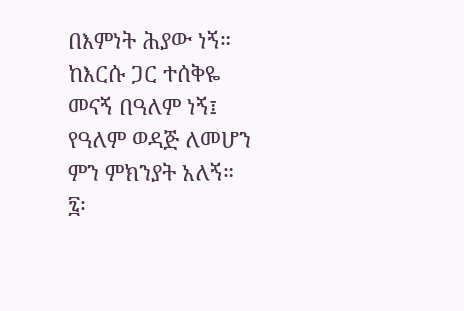በእምነት ሕያው ነኝ።
ከእርሱ ጋር ተሰቅዬ
መናኝ በዓለም ነኝ፤
የዓለም ወዳጅ ለመሆን
ምን ምክንያት አለኝ።
፯፡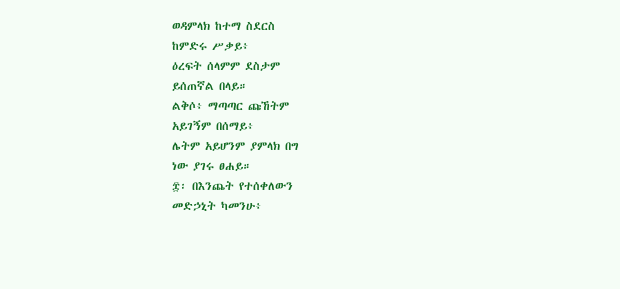ወዳምላክ ከተማ ስደርስ
ከምድሩ ሥቃይ፥
ዕረፍት ሰላምም ደስታም
ይሰጠኛል በላይ።
ልቅሶ፥ ማጣጣር ጩኸትም
አይገኝም በሰማይ፥
ሌትም አይሆንም ያምላክ በግ
ነው ያገሩ ፀሐይ።
፰፡ በእንጨት የተሰቀለውን
መድኃኒት ካመንሁ፥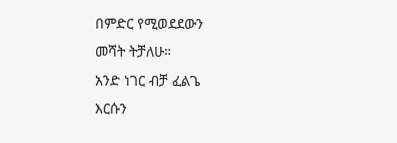በምድር የሚወደደውን
መሻት ትቻለሁ።
አንድ ነገር ብቻ ፈልጌ
እርሱን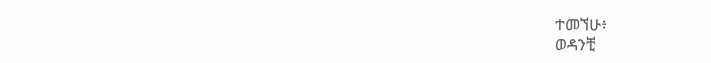ተመኘሁ፥
ወዳንቺ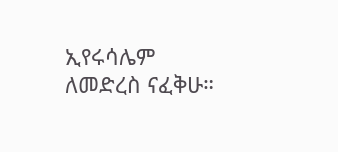ኢየሩሳሌም
ለመድረስ ናፈቅሁ።